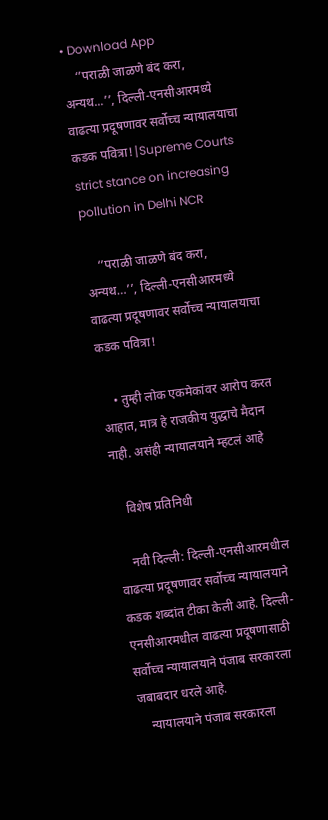• Download App
    ‘’पराळी जाळणे बंद करा, अन्यथ...’’, दिल्ली-एनसीआरमध्ये वाढत्या प्रदूषणावर सर्वोच्च न्यायालयाचा कडक पवित्रा!|Supreme Courts strict stance on increasing pollution in Delhi NCR

    ‘’पराळी जाळणे बंद करा, अन्यथ…’’, दिल्ली-एनसीआरमध्ये वाढत्या प्रदूषणावर सर्वोच्च न्यायालयाचा कडक पवित्रा!

    • तुम्ही लोक एकमेकांवर आरोप करत आहात, मात्र हे राजकीय युद्धाचे मैदान नाही. असंही न्यायालयाने म्हटलं आहे

    विशेष प्रतिनिधी

    नवी दिल्ली: दिल्ली-एनसीआरमधील वाढत्या प्रदूषणावर सर्वोच्च न्यायालयाने कडक शब्दांत टीका केली आहे. दिल्ली-एनसीआरमधील वाढत्या प्रदूषणासाठी सर्वोच्च न्यायालयाने पंजाब सरकारला जबाबदार धरले आहे.
    न्यायालयाने पंजाब सरकारला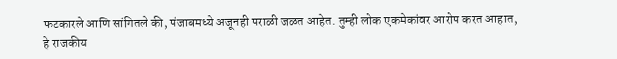फटकारले आणि सांगितले की, पंजाबमध्ये अजूनही पराळी जळत आहेत. तुम्ही लोक एकमेकांवर आरोप करत आहात, हे राजकीय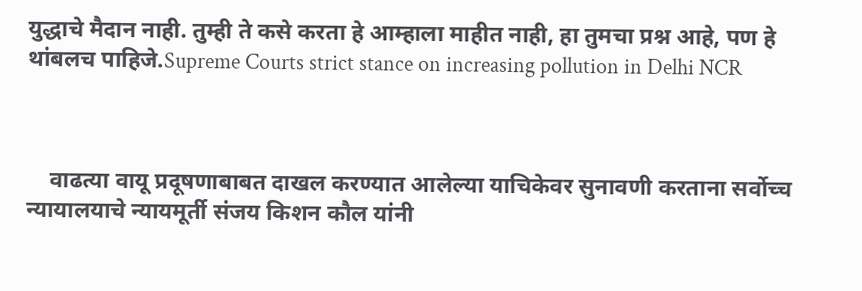युद्धाचे मैदान नाही. तुम्ही ते कसे करता हे आम्हाला माहीत नाही, हा तुमचा प्रश्न आहे, पण हे थांबलच पाहिजे.Supreme Courts strict stance on increasing pollution in Delhi NCR



    वाढत्या वायू प्रदूषणाबाबत दाखल करण्यात आलेल्या याचिकेवर सुनावणी करताना सर्वोच्च न्यायालयाचे न्यायमूर्ती संजय किशन कौल यांनी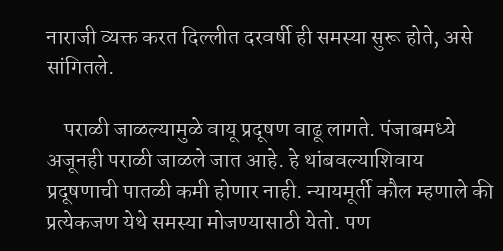नाराजी व्यक्त करत दिल्लीत दरवर्षी ही समस्या सुरू होते, असे सांगितले.

    पराळी जाळल्यामुळे वायू प्रदूषण वाढू लागते. पंजाबमध्ये अजूनही पराळी जाळले जात आहे. हे थांबवल्याशिवाय प्रदूषणाची पातळी कमी होणार नाही. न्यायमूर्ती कौल म्हणाले की प्रत्येकजण येथे समस्या मोजण्यासाठी येतो. पण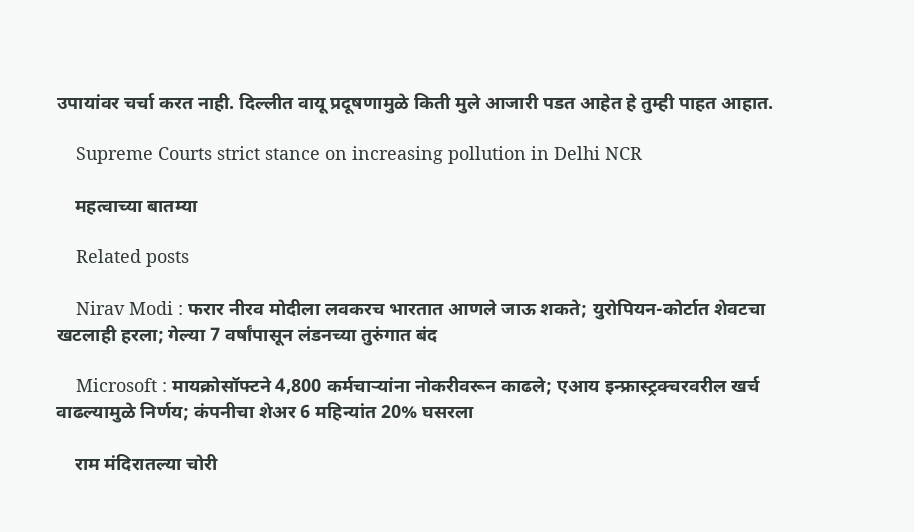उपायांवर चर्चा करत नाही. दिल्लीत वायू प्रदूषणामुळे किती मुले आजारी पडत आहेत हे तुम्ही पाहत आहात.

    Supreme Courts strict stance on increasing pollution in Delhi NCR

    महत्वाच्या बातम्या

    Related posts

    Nirav Modi : फरार नीरव मोदीला लवकरच भारतात आणले जाऊ शकते; युरोपियन-कोर्टात शेवटचा खटलाही हरला; गेल्या 7 वर्षांपासून लंडनच्या तुरुंगात बंद

    Microsoft : मायक्रोसॉफ्टने 4,800 कर्मचाऱ्यांना नोकरीवरून काढले; एआय इन्फ्रास्ट्रक्चरवरील खर्च वाढल्यामुळे निर्णय; कंपनीचा शेअर 6 महिन्यांत 20% घसरला

    राम मंदिरातल्या चोरी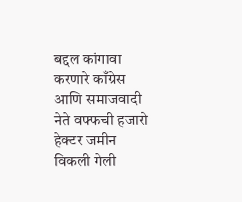बद्दल कांगावा करणारे काँग्रेस आणि समाजवादी नेते वफ्फची हजारो हेक्टर जमीन विकली गेली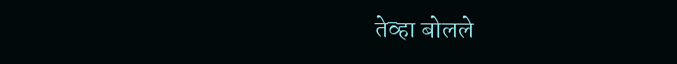तेव्हा बोलले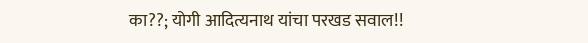का??; योगी आदित्यनाथ यांचा परखड सवाल!!